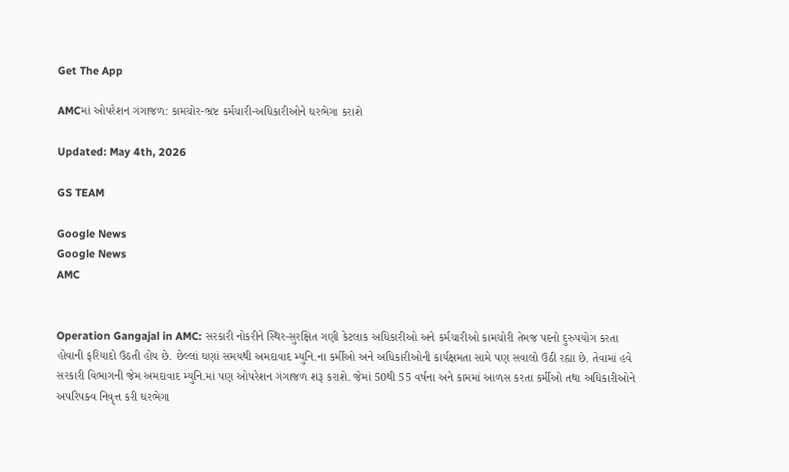Get The App

AMCમાં ઓપરેશન ગંગાજળ: કામચોર-ભ્રષ્ટ કર્મચારી-અધિકારીઓને ઘરભેગા કરાશે

Updated: May 4th, 2026

GS TEAM

Google News
Google News
AMC


Operation Gangajal in AMC: સરકારી નોકરીને સ્થિર-સુરક્ષિત ગણી કેટલાક અધિકારીઓ અને કર્મચારીઓ કામચોરી તેમજ પદનો દુરુપયોગ કરતા હોવાની ફરિયાદો ઉઠતી હોય છે. છેલ્લાં ઘણાં સમયથી અમદાવાદ મ્યુનિ.ના કર્મીઓ અને અધિકારીઓની કાર્યક્ષમતા સામે પણ સવાલો ઉઠી રહ્યા છે. તેવામાં હવે સરકારી વિભાગની જેમ અમદાવાદ મ્યુનિ.માં પણ ઓપરેશન ગંગાજળ શરૂ કરાશે. જેમાં 50થી 55 વર્ષના અને કામમાં આળસ કરતા કર્મીઓ તથા અધિકારીઓને અપરિપક્વ નિવૃત્ત કરી ઘરભેગા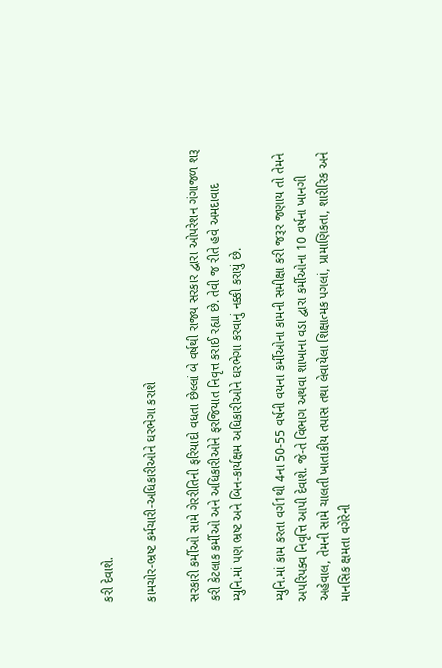કરી દેવાશે.

કામચોર-ભ્રષ્ટ કર્મચારી-અધિકારીઓને ઘરભેગા કરાશે

સરકારી કર્મીઓ સામે ગેરરીતિની ફરિયાદો વધતા છેલ્લાં બે વર્ષથી રાજ્ય સરકાર દ્વારા ઓપરેશન ગંગાજળ શરૂ કરી કેટલાક કર્મીઓ અને અધિકારીઓને ફરજિયાત નિવૃત્ત કરાઈ રહ્યા છે. તેવી જ રીતે હવે અમદાવાદ મ્યુનિ.માં પણ ભ્રષ્ટ અને બિન-કાર્યક્ષમ અધિકારીઓને ઘરભેગા કરવાનું નક્કી કરાયું છે.

મ્યુનિ.માં કામ કરતા વર્ગ1થી 4ના 50-55 વર્ષની વયના કર્મીઓના કામની સમીક્ષા કરી જરૂર જણાય તો તેમને અપરિપક્વ નિવૃત્તિ આપી દેવાશે. જે-તે વિભાગ અથવા શાખાના વડા દ્વારા કર્મીઓના 10 વર્ષના ખાનગી અહેવાલ, તેમની સામે ચાલતી ખાતાકીય તપાસ તથા લેવાયેલા શિક્ષાત્મક પગલાં, પ્રામાણિકતા, શારીરિક અને માનસિક ક્ષમતા વગેરેની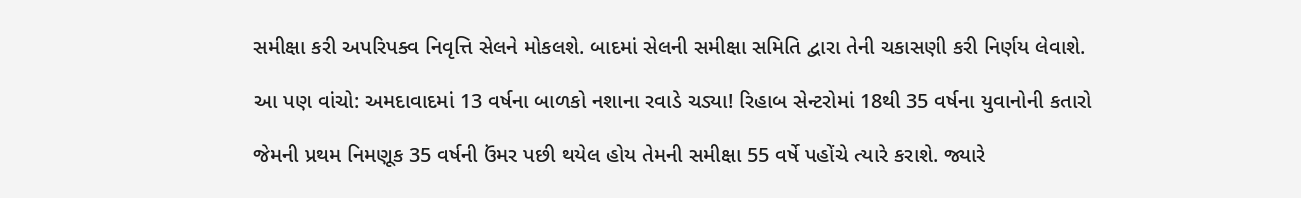સમીક્ષા કરી અપરિપક્વ નિવૃત્તિ સેલને મોકલશે. બાદમાં સેલની સમીક્ષા સમિતિ દ્વારા તેની ચકાસણી કરી નિર્ણય લેવાશે.

આ પણ વાંચો: અમદાવાદમાં 13 વર્ષના બાળકો નશાના રવાડે ચડ્યા! રિહાબ સેન્ટરોમાં 18થી 35 વર્ષના યુવાનોની કતારો

જેમની પ્રથમ નિમણૂક 35 વર્ષની ઉંમર પછી થયેલ હોય તેમની સમીક્ષા 55 વર્ષે પહોંચે ત્યારે કરાશે. જ્યારે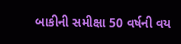બાકીની સમીક્ષા 50 વર્ષની વય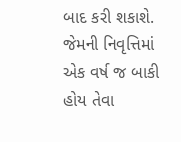બાદ કરી શકાશે. જેમની નિવૃત્તિમાં એક વર્ષ જ બાકી હોય તેવા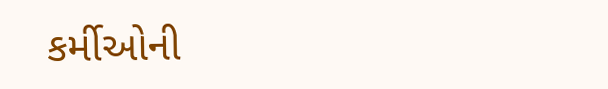કર્મીઓની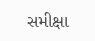સમીક્ષા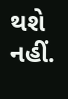થશે નહીં.